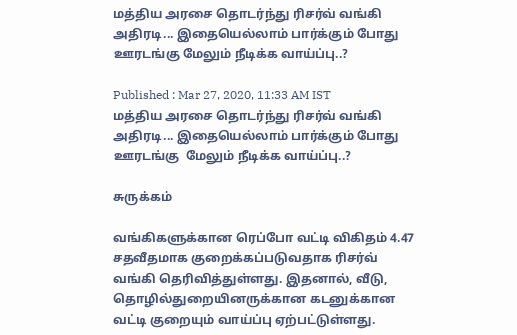மத்திய அரசை தொடர்ந்து ரிசர்வ் வங்கி அதிரடி... இதையெல்லாம் பார்க்கும் போது ஊரடங்கு மேலும் நீடிக்க வாய்ப்பு..?

Published : Mar 27, 2020, 11:33 AM IST
மத்திய அரசை தொடர்ந்து ரிசர்வ் வங்கி அதிரடி... இதையெல்லாம் பார்க்கும் போது ஊரடங்கு  மேலும் நீடிக்க வாய்ப்பு..?

சுருக்கம்

வங்கிகளுக்கான ரெப்போ வட்டி விகிதம் 4.47 சதவீதமாக குறைக்கப்படுவதாக ரிசர்வ் வங்கி தெரிவித்துள்ளது. இதனால், வீடு, தொழில்துறையினருக்கான கடனுக்கான வட்டி குறையும் வாய்ப்பு ஏற்பட்டுள்ளது.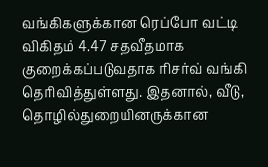வங்கிகளுக்கான ரெப்போ வட்டி விகிதம் 4.47 சதவீதமாக குறைக்கப்படுவதாக ரிசர்வ் வங்கி தெரிவித்துள்ளது. இதனால், வீடு, தொழில்துறையினருக்கான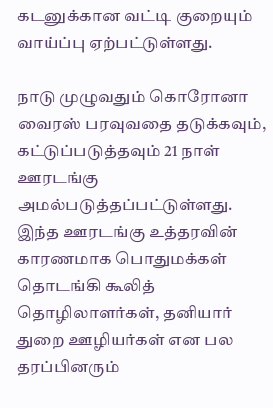கடனுக்கான வட்டி குறையும் வாய்ப்பு ஏற்பட்டுள்ளது.

நாடு முழுவதும் கொரோனா வைரஸ் பரவுவதை தடுக்கவும், கட்டுப்படுத்தவும் 21 நாள் ஊரடங்கு அமல்படுத்தப்பட்டுள்ளது. இந்த ஊரடங்கு உத்தரவின் காரணமாக பொதுமக்கள் தொடங்கி கூலித் தொழிலாளர்கள், தனியார் துறை ஊழியர்கள் என பல தரப்பினரும்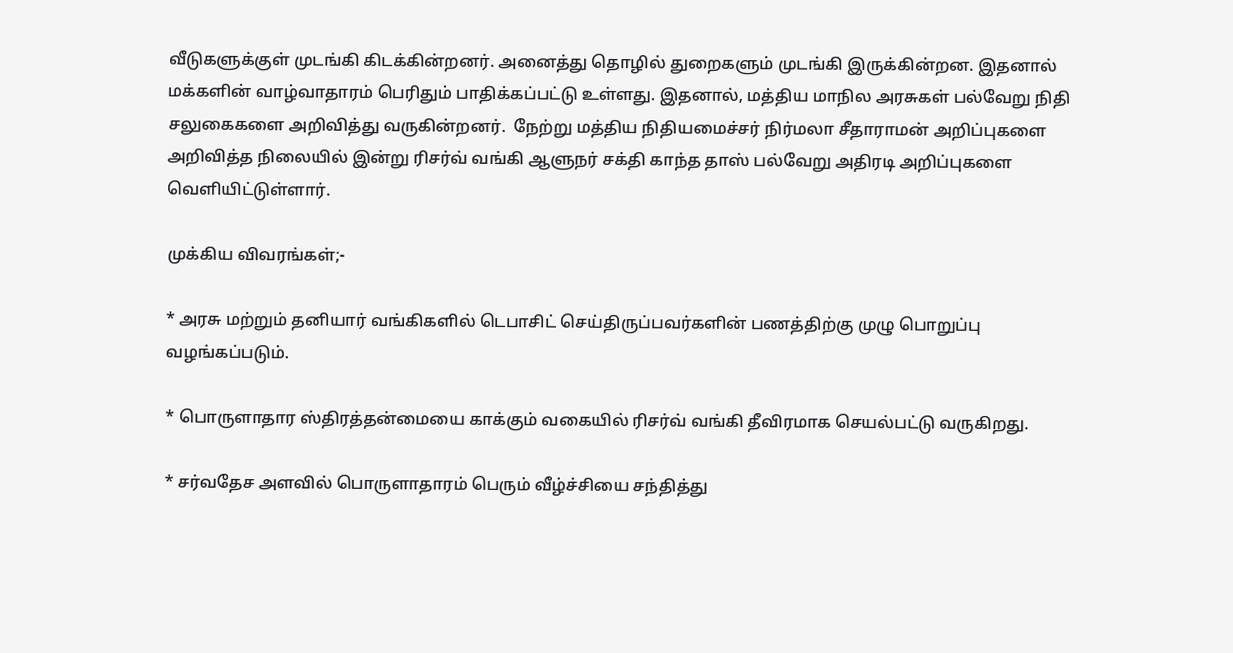வீடுகளுக்குள் முடங்கி கிடக்கின்றனர். அனைத்து தொழில் துறைகளும் முடங்கி இருக்கின்றன. இதனால் மக்களின் வாழ்வாதாரம் பெரிதும் பாதிக்கப்பட்டு உள்ளது. இதனால், மத்திய மாநில அரசுகள் பல்வேறு நிதி சலுகைகளை அறிவித்து வருகின்றனர்.  நேற்று மத்திய நிதியமைச்சர் நிர்மலா சீதாராமன் அறிப்புகளை அறிவித்த நிலையில் இன்று ரிசர்வ் வங்கி ஆளுநர் சக்தி காந்த தாஸ் பல்வேறு அதிரடி அறிப்புகளை வெளியிட்டுள்ளார்.

முக்கிய விவரங்கள்;-

* அரசு மற்றும் தனியார் வங்கிகளில் டெபாசிட் செய்திருப்பவர்களின் பணத்திற்கு முழு பொறுப்பு வழங்கப்படும்.

* பொருளாதார ஸ்திரத்தன்மையை காக்கும் வகையில் ரிசர்வ் வங்கி தீவிரமாக செயல்பட்டு வருகிறது.

* சர்வதேச அளவில் பொருளாதாரம் பெரும் வீழ்ச்சியை சந்தித்து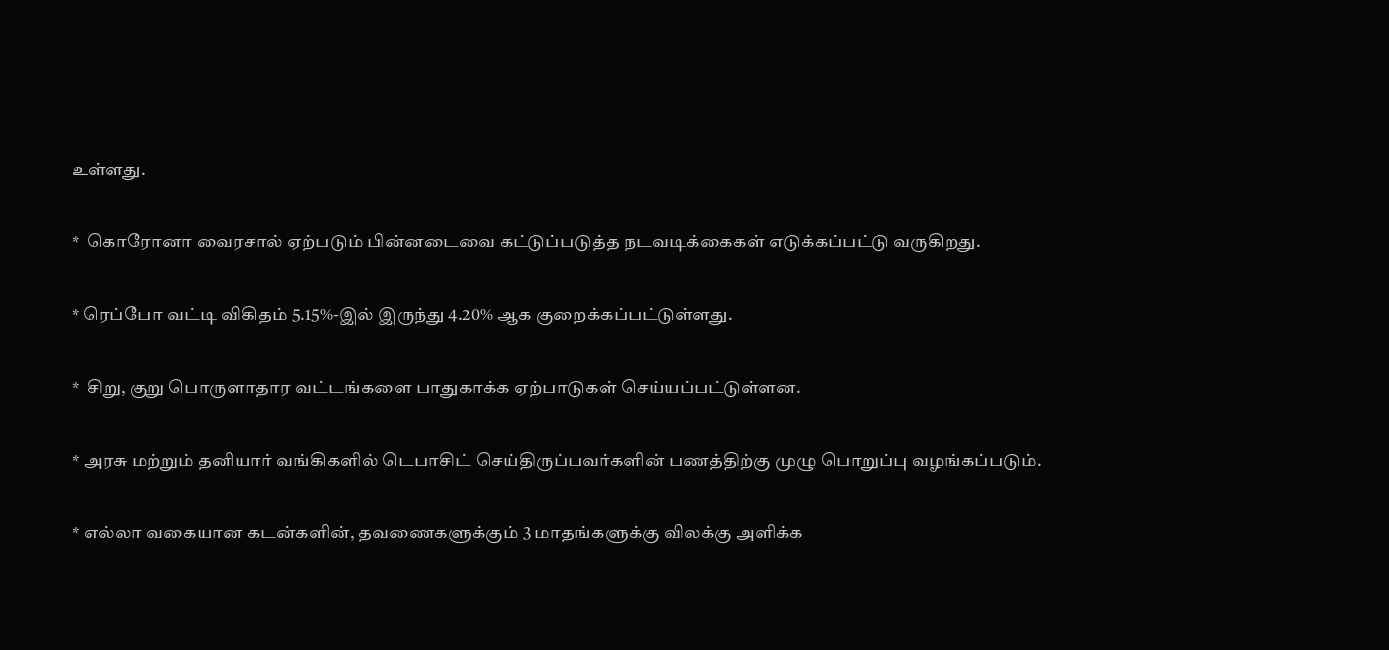உள்ளது.

*  கொரோனா வைரசால் ஏற்படும் பின்னடைவை கட்டுப்படுத்த நடவடிக்கைகள் எடுக்கப்பட்டு வருகிறது.

* ரெப்போ வட்டி விகிதம் 5.15%-இல் இருந்து 4.20% ஆக குறைக்கப்பட்டுள்ளது.

*  சிறு, குறு பொருளாதார வட்டங்களை பாதுகாக்க ஏற்பாடுகள் செய்யப்பட்டுள்ளன.

* அரசு மற்றும் தனியார் வங்கிகளில் டெபாசிட் செய்திருப்பவர்களின் பணத்திற்கு முழு பொறுப்பு வழங்கப்படும்.

* எல்லா வகையான கடன்களின், தவணைகளுக்கும் 3 மாதங்களுக்கு விலக்கு அளிக்க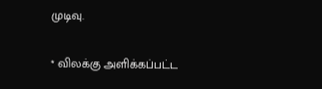முடிவு.

* விலக்கு அளிக்கப்பட்ட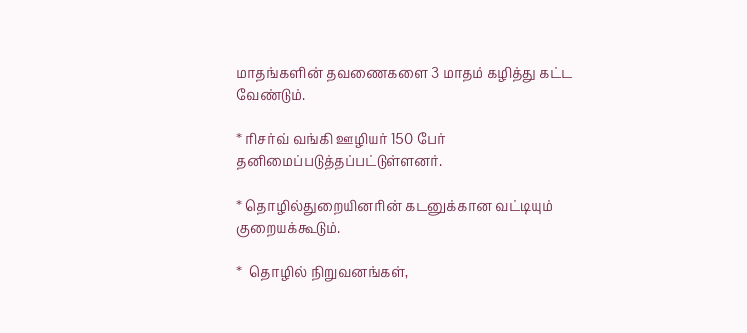மாதங்களின் தவணைகளை 3 மாதம் கழித்து கட்ட வேண்டும்.

* ரிசர்வ் வங்கி ஊழியர் 150 பேர் தனிமைப்படுத்தப்பட்டுள்ளனர்.

* தொழில்துறையினரின் கடனுக்கான வட்டியும் குறையக்கூடும்.

*  தொழில் நிறுவனங்கள்,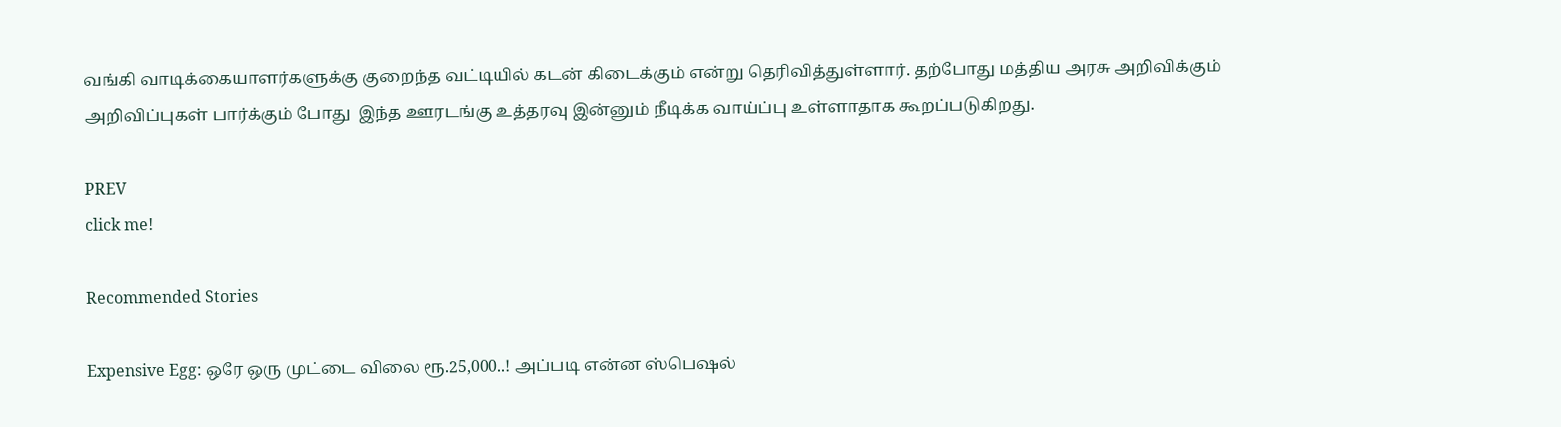வங்கி வாடிக்கையாளர்களுக்கு குறைந்த வட்டியில் கடன் கிடைக்கும் என்று தெரிவித்துள்ளார். தற்போது மத்திய அரசு அறிவிக்கும் அறிவிப்புகள் பார்க்கும் போது  இந்த ஊரடங்கு உத்தரவு இன்னும் நீடிக்க வாய்ப்பு உள்ளாதாக கூறப்படுகிறது.

PREV
click me!

Recommended Stories

Expensive Egg: ஒரே ஒரு முட்டை விலை ரூ.25,000..! அப்படி என்ன ஸ்பெஷல்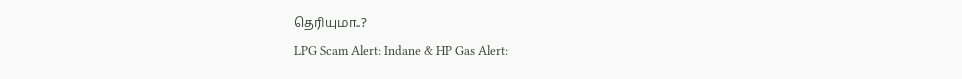தெரியுமா..?
LPG Scam Alert: Indane & HP Gas Alert: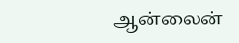ஆன்லைன்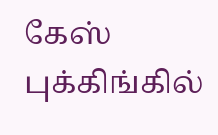கேஸ் புக்கிங்கில்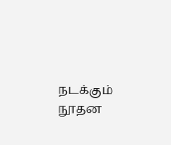நடக்கும் நூதன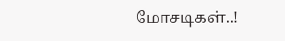மோசடிகள்..!